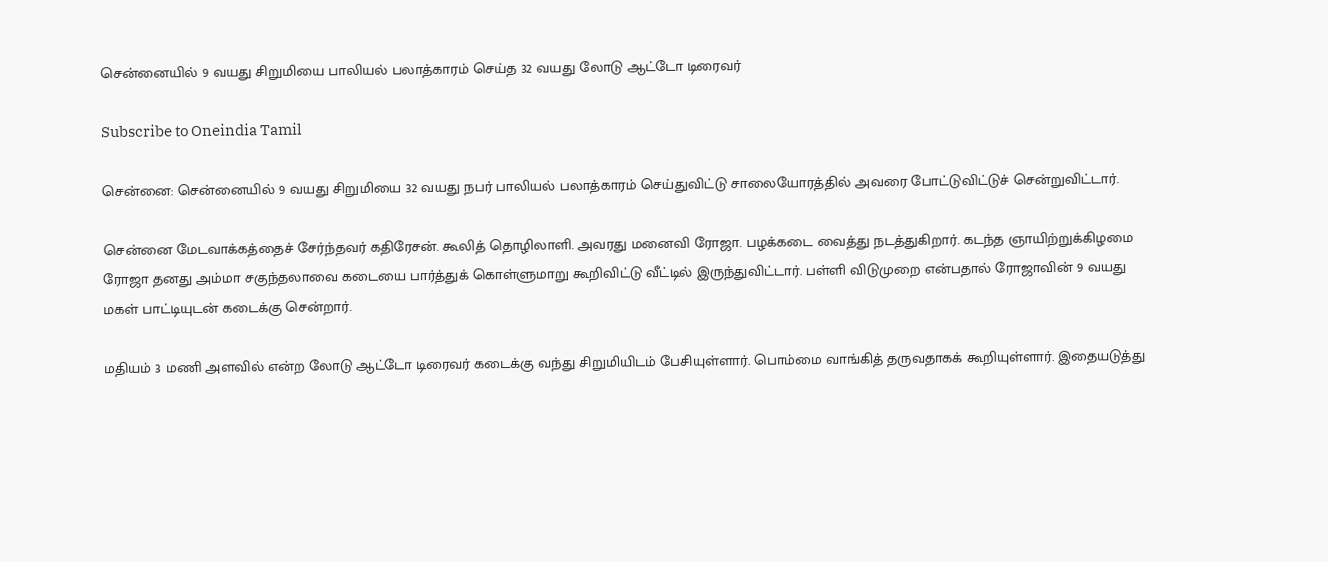சென்னையில் 9 வயது சிறுமியை பாலியல் பலாத்காரம் செய்த 32 வயது லோடு ஆட்டோ டிரைவர்

Subscribe to Oneindia Tamil

சென்னை: சென்னையில் 9 வயது சிறுமியை 32 வயது நபர் பாலியல் பலாத்காரம் செய்துவிட்டு சாலையோரத்தில் அவரை போட்டுவிட்டுச் சென்றுவிட்டார்.

சென்னை மேடவாக்கத்தைச் சேர்ந்தவர் கதிரேசன். கூலித் தொழிலாளி. அவரது மனைவி ரோஜா. பழக்கடை வைத்து நடத்துகிறார். கடந்த ஞாயிற்றுக்கிழமை ரோஜா தனது அம்மா சகுந்தலாவை கடையை பார்த்துக் கொள்ளுமாறு கூறிவிட்டு வீட்டில் இருந்துவிட்டார். பள்ளி விடுமுறை என்பதால் ரோஜாவின் 9 வயது மகள் பாட்டியுடன் கடைக்கு சென்றார்.

மதியம் 3 மணி அளவில் என்ற லோடு ஆட்டோ டிரைவர் கடைக்கு வந்து சிறுமியிடம் பேசியுள்ளார். பொம்மை வாங்கித் தருவதாகக் கூறியுள்ளார். இதையடுத்து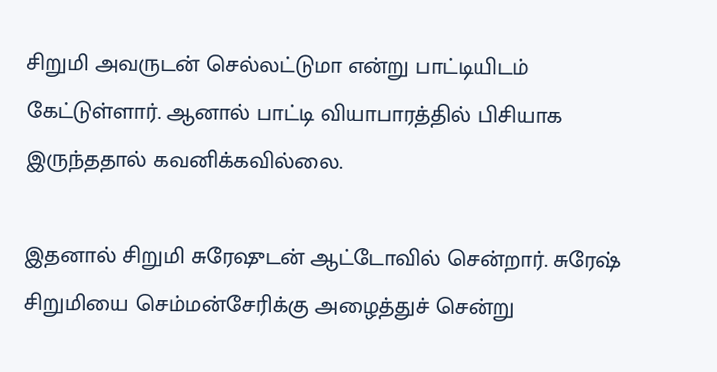சிறுமி அவருடன் செல்லட்டுமா என்று பாட்டியிடம் கேட்டுள்ளார். ஆனால் பாட்டி வியாபாரத்தில் பிசியாக இருந்ததால் கவனிக்கவில்லை.

இதனால் சிறுமி சுரேஷுடன் ஆட்டோவில் சென்றார். சுரேஷ் சிறுமியை செம்மன்சேரிக்கு அழைத்துச் சென்று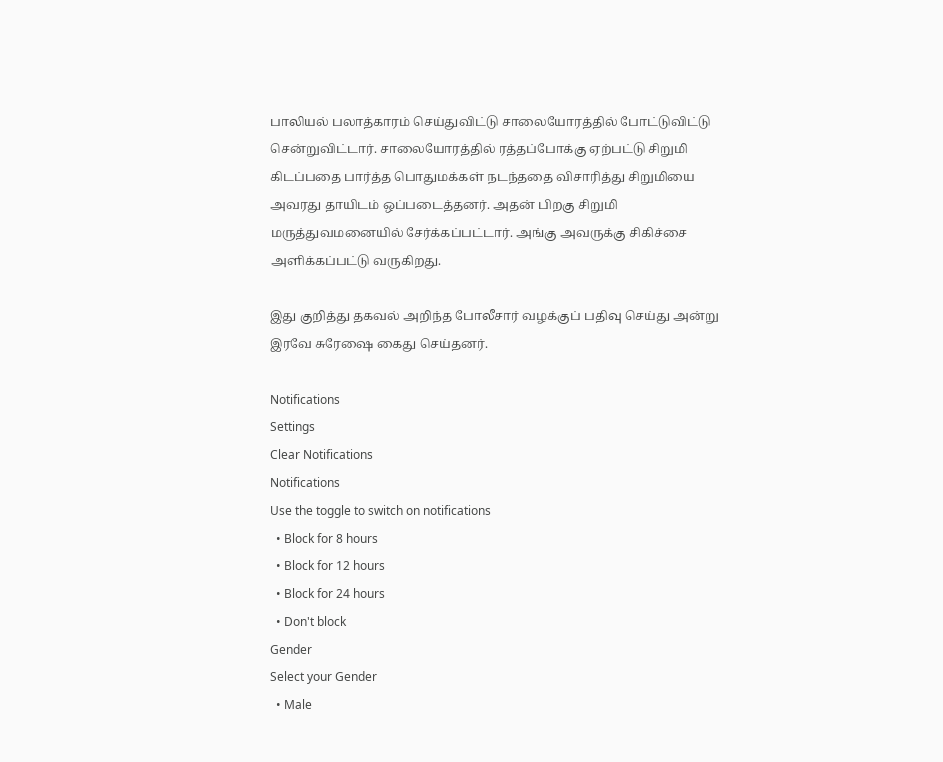பாலியல் பலாத்காரம் செய்துவிட்டு சாலையோரத்தில் போட்டுவிட்டு சென்றுவிட்டார். சாலையோரத்தில் ரத்தப்போக்கு ஏற்பட்டு சிறுமி கிடப்பதை பார்த்த பொதுமக்கள் நடந்ததை விசாரித்து சிறுமியை அவரது தாயிடம் ஒப்படைத்தனர். அதன் பிறகு சிறுமி மருத்துவமனையில் சேர்க்கப்பட்டார். அங்கு அவருக்கு சிகிச்சை அளிக்கப்பட்டு வருகிறது.

இது குறித்து தகவல் அறிந்த போலீசார் வழக்குப் பதிவு செய்து அன்று இரவே சுரேஷை கைது செய்தனர்.

Notifications
Settings
Clear Notifications
Notifications
Use the toggle to switch on notifications
  • Block for 8 hours
  • Block for 12 hours
  • Block for 24 hours
  • Don't block
Gender
Select your Gender
  • Male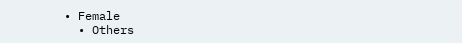• Female
  • Others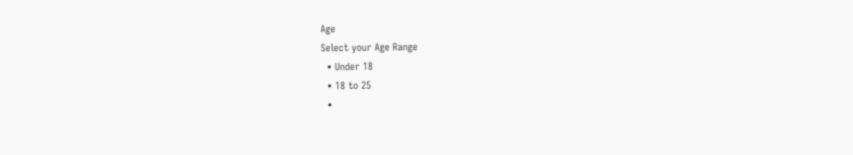Age
Select your Age Range
  • Under 18
  • 18 to 25
  •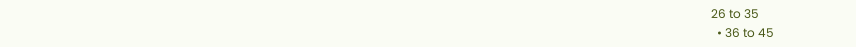26 to 35
  • 36 to 45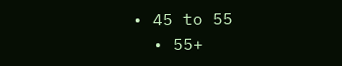• 45 to 55
  • 55+